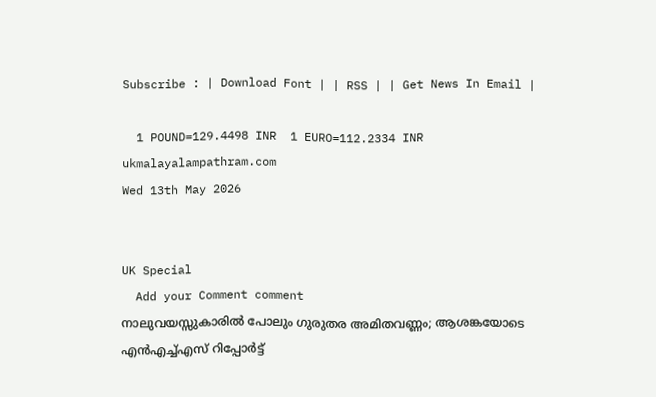Subscribe : | Download Font | | RSS | | Get News In Email |

  1 POUND=129.4498 INR  1 EURO=112.2334 INR
ukmalayalampathram.com
Wed 13th May 2026


UK Special
  Add your Comment comment
നാലുവയസ്സുകാരില്‍ പോലും ഗുരുതര അമിതവണ്ണം; ആശങ്കയോടെ എന്‍എച്ച്എസ് റിപ്പോര്‍ട്ട്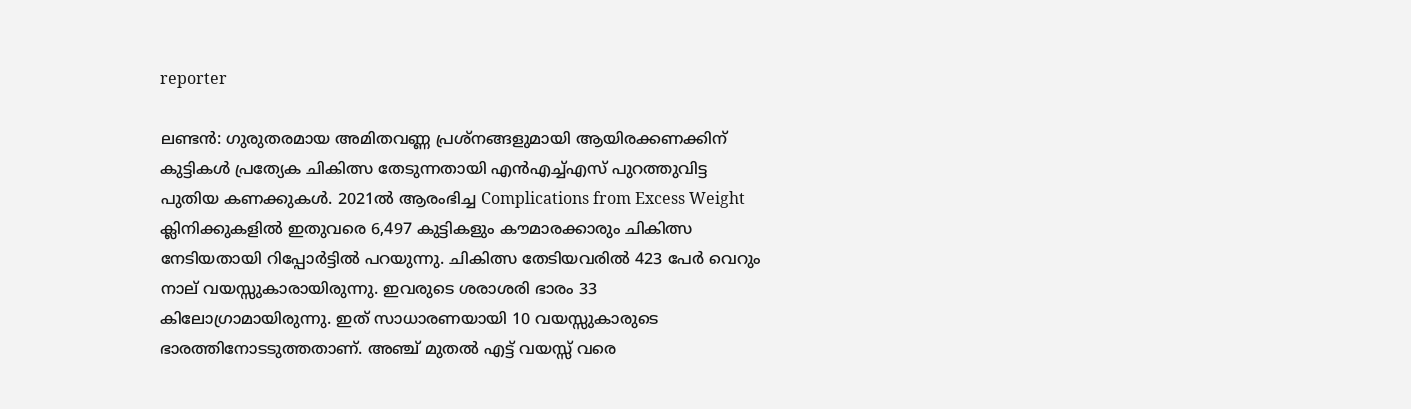reporter

ലണ്ടന്‍: ഗുരുതരമായ അമിതവണ്ണ പ്രശ്‌നങ്ങളുമായി ആയിരക്കണക്കിന് കുട്ടികള്‍ പ്രത്യേക ചികിത്സ തേടുന്നതായി എന്‍എച്ച്എസ് പുറത്തുവിട്ട പുതിയ കണക്കുകള്‍. 2021ല്‍ ആരംഭിച്ച Complications from Excess Weight ക്ലിനിക്കുകളില്‍ ഇതുവരെ 6,497 കുട്ടികളും കൗമാരക്കാരും ചികിത്സ നേടിയതായി റിപ്പോര്‍ട്ടില്‍ പറയുന്നു. ചികിത്സ തേടിയവരില്‍ 423 പേര്‍ വെറും നാല് വയസ്സുകാരായിരുന്നു. ഇവരുടെ ശരാശരി ഭാരം 33 കിലോഗ്രാമായിരുന്നു. ഇത് സാധാരണയായി 10 വയസ്സുകാരുടെ ഭാരത്തിനോടടുത്തതാണ്. അഞ്ച് മുതല്‍ എട്ട് വയസ്സ് വരെ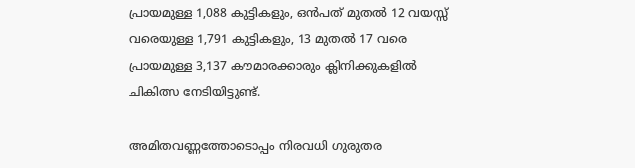പ്രായമുള്ള 1,088 കുട്ടികളും, ഒന്‍പത് മുതല്‍ 12 വയസ്സ് വരെയുള്ള 1,791 കുട്ടികളും, 13 മുതല്‍ 17 വരെ പ്രായമുള്ള 3,137 കൗമാരക്കാരും ക്ലിനിക്കുകളില്‍ ചികിത്സ നേടിയിട്ടുണ്ട്.

അമിതവണ്ണത്തോടൊപ്പം നിരവധി ഗുരുതര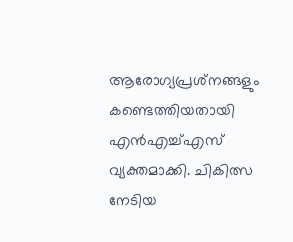ആരോഗ്യപ്രശ്‌നങ്ങളും കണ്ടെത്തിയതായി എന്‍എച്ച്എസ് വ്യക്തമാക്കി. ചികിത്സ നേടിയ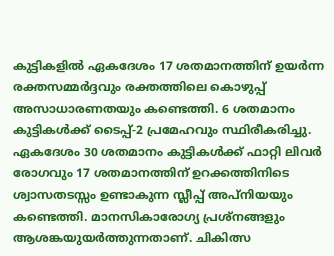കുട്ടികളില്‍ ഏകദേശം 17 ശതമാനത്തിന് ഉയര്‍ന്ന രക്തസമ്മര്‍ദ്ദവും രക്തത്തിലെ കൊഴുപ്പ് അസാധാരണതയും കണ്ടെത്തി. 6 ശതമാനം കുട്ടികള്‍ക്ക് ടൈപ്പ്-2 പ്രമേഹവും സ്ഥിരീകരിച്ചു. ഏകദേശം 30 ശതമാനം കുട്ടികള്‍ക്ക് ഫാറ്റി ലിവര്‍ രോഗവും 17 ശതമാനത്തിന് ഉറക്കത്തിനിടെ ശ്വാസതടസ്സം ഉണ്ടാകുന്ന സ്ലീപ്പ് അപ്നിയയും കണ്ടെത്തി. മാനസികാരോഗ്യ പ്രശ്‌നങ്ങളും ആശങ്കയുയര്‍ത്തുന്നതാണ്. ചികിത്സ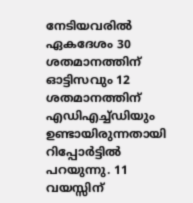നേടിയവരില്‍ ഏകദേശം 30 ശതമാനത്തിന് ഓട്ടിസവും 12 ശതമാനത്തിന് എഡിഎച്ച്ഡിയും ഉണ്ടായിരുന്നതായി റിപ്പോര്‍ട്ടില്‍ പറയുന്നു. 11 വയസ്സിന്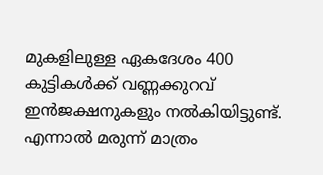മുകളിലുള്ള ഏകദേശം 400 കുട്ടികള്‍ക്ക് വണ്ണക്കുറവ് ഇന്‍ജക്ഷനുകളും നല്‍കിയിട്ടുണ്ട്. എന്നാല്‍ മരുന്ന് മാത്രം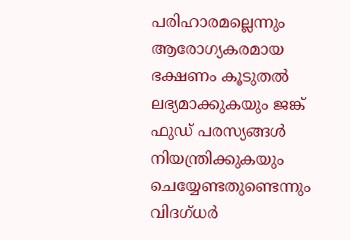പരിഹാരമല്ലെന്നും ആരോഗ്യകരമായ ഭക്ഷണം കൂടുതല്‍ ലഭ്യമാക്കുകയും ജങ്ക് ഫുഡ് പരസ്യങ്ങള്‍ നിയന്ത്രിക്കുകയും ചെയ്യേണ്ടതുണ്ടെന്നും വിദഗ്ധര്‍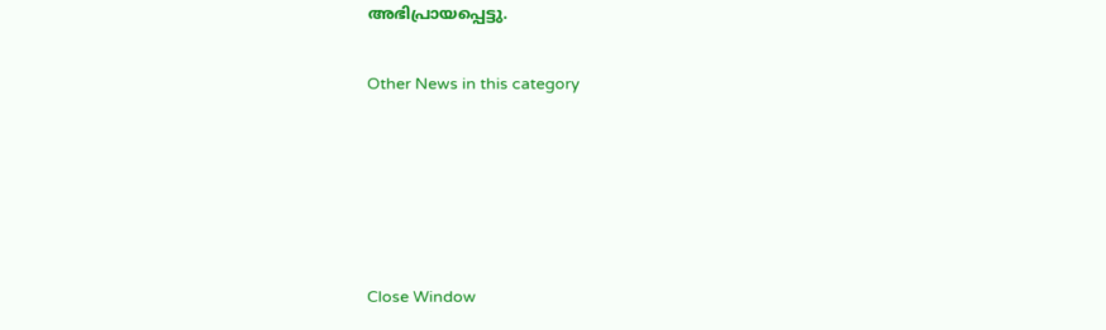അഭിപ്രായപ്പെട്ടു.


Other News in this category








Close Window